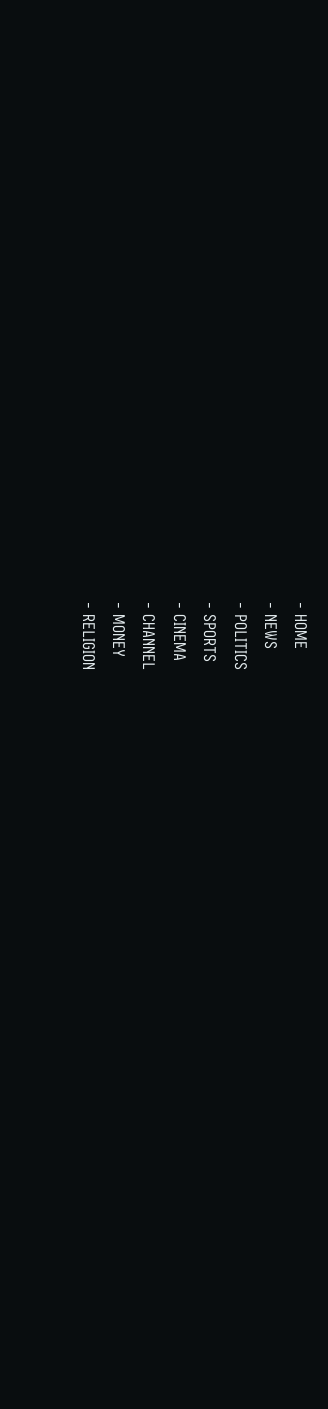- HOME
- NEWS
- POLITICS
- SPORTS
- CINEMA
- CHANNEL
- MONEY
- RELIGION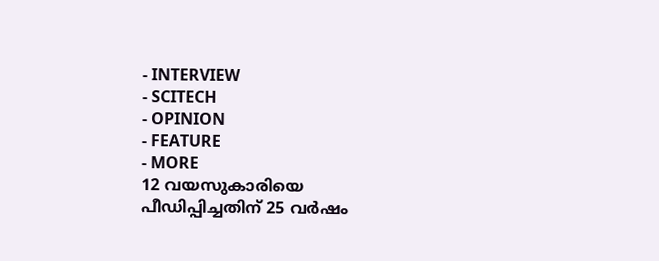- INTERVIEW
- SCITECH
- OPINION
- FEATURE
- MORE
12 വയസുകാരിയെ പീഡിപ്പിച്ചതിന് 25 വർഷം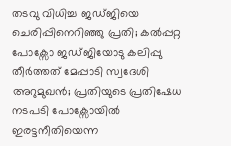തടവു വിധിച്ച ജഡ്ജിയെ ചെരിപ്പിനെറിഞ്ഞു പ്രതി; കൽപ്പറ്റ പോക്സോ ജഡ്ജിയോടു കലിപ്പു തീർത്തത് മേപ്പാടി സ്വദേശി അറുമുഖൻ; പ്രതിയുടെ പ്രതിഷേധ നടപടി പോക്സോയിൽ ഇരട്ടനീതിയെന്ന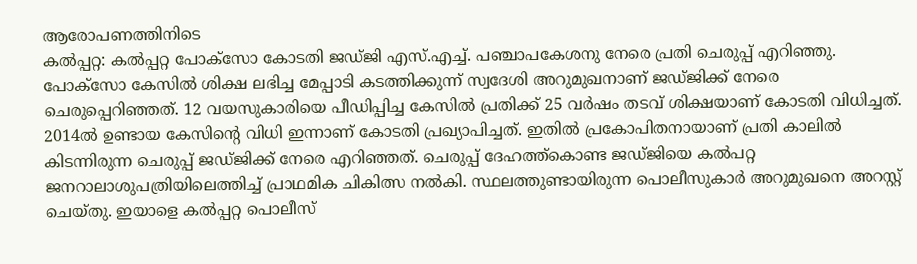ആരോപണത്തിനിടെ
കൽപ്പറ്റ: കൽപ്പറ്റ പോക്സോ കോടതി ജഡ്ജി എസ്.എച്ച്. പഞ്ചാപകേശനു നേരെ പ്രതി ചെരുപ്പ് എറിഞ്ഞു. പോക്സോ കേസിൽ ശിക്ഷ ലഭിച്ച മേപ്പാടി കടത്തിക്കുന്ന് സ്വദേശി അറുമുഖനാണ് ജഡ്ജിക്ക് നേരെ ചെരുപ്പെറിഞ്ഞത്. 12 വയസുകാരിയെ പീഡിപ്പിച്ച കേസിൽ പ്രതിക്ക് 25 വർഷം തടവ് ശിക്ഷയാണ് കോടതി വിധിച്ചത്. 2014ൽ ഉണ്ടായ കേസിന്റെ വിധി ഇന്നാണ് കോടതി പ്രഖ്യാപിച്ചത്. ഇതിൽ പ്രകോപിതനായാണ് പ്രതി കാലിൽ കിടന്നിരുന്ന ചെരുപ്പ് ജഡ്ജിക്ക് നേരെ എറിഞ്ഞത്. ചെരുപ്പ് ദേഹത്ത്കൊണ്ട ജഡ്ജിയെ കൽപറ്റ ജനറാലാശുപത്രിയിലെത്തിച്ച് പ്രാഥമിക ചികിത്സ നൽകി. സ്ഥലത്തുണ്ടായിരുന്ന പൊലീസുകാർ അറുമുഖനെ അറസ്റ്റ് ചെയ്തു. ഇയാളെ കൽപ്പറ്റ പൊലീസ്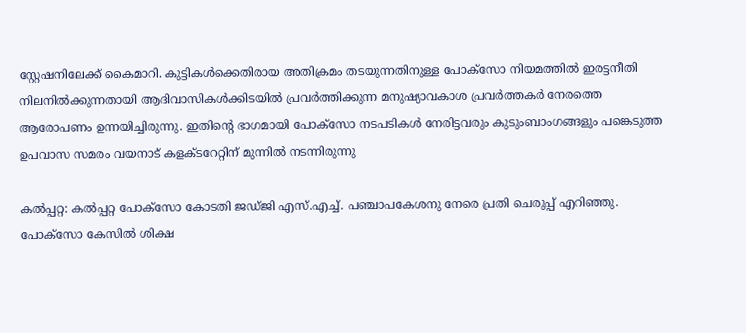സ്റ്റേഷനിലേക്ക് കൈമാറി. കുട്ടികൾക്കെതിരായ അതിക്രമം തടയുന്നതിനുള്ള പോക്സോ നിയമത്തിൽ ഇരട്ടനീതി നിലനിൽക്കുന്നതായി ആദിവാസികൾക്കിടയിൽ പ്രവർത്തിക്കുന്ന മനുഷ്യാവകാശ പ്രവർത്തകർ നേരത്തെ ആരോപണം ഉന്നയിച്ചിരുന്നു. ഇതിന്റെ ഭാഗമായി പോക്സോ നടപടികൾ നേരിട്ടവരും കുടുംബാംഗങ്ങളും പങ്കെടുത്ത ഉപവാസ സമരം വയനാട് കളക്ടറേറ്റിന് മുന്നിൽ നടന്നിരുന്നു

കൽപ്പറ്റ: കൽപ്പറ്റ പോക്സോ കോടതി ജഡ്ജി എസ്.എച്ച്. പഞ്ചാപകേശനു നേരെ പ്രതി ചെരുപ്പ് എറിഞ്ഞു. പോക്സോ കേസിൽ ശിക്ഷ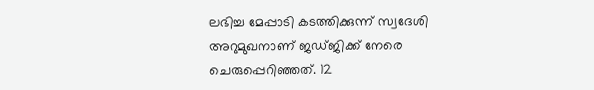ലഭിച്ച മേപ്പാടി കടത്തിക്കുന്ന് സ്വദേശി അറുമുഖനാണ് ജഡ്ജിക്ക് നേരെ ചെരുപ്പെറിഞ്ഞത്. 12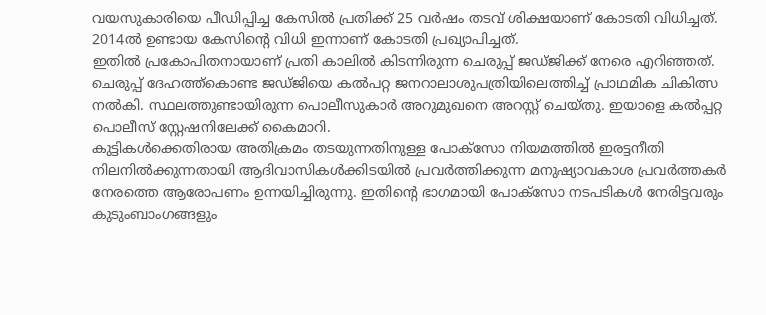വയസുകാരിയെ പീഡിപ്പിച്ച കേസിൽ പ്രതിക്ക് 25 വർഷം തടവ് ശിക്ഷയാണ് കോടതി വിധിച്ചത്. 2014ൽ ഉണ്ടായ കേസിന്റെ വിധി ഇന്നാണ് കോടതി പ്രഖ്യാപിച്ചത്.
ഇതിൽ പ്രകോപിതനായാണ് പ്രതി കാലിൽ കിടന്നിരുന്ന ചെരുപ്പ് ജഡ്ജിക്ക് നേരെ എറിഞ്ഞത്. ചെരുപ്പ് ദേഹത്ത്കൊണ്ട ജഡ്ജിയെ കൽപറ്റ ജനറാലാശുപത്രിയിലെത്തിച്ച് പ്രാഥമിക ചികിത്സ നൽകി. സ്ഥലത്തുണ്ടായിരുന്ന പൊലീസുകാർ അറുമുഖനെ അറസ്റ്റ് ചെയ്തു. ഇയാളെ കൽപ്പറ്റ പൊലീസ് സ്റ്റേഷനിലേക്ക് കൈമാറി.
കുട്ടികൾക്കെതിരായ അതിക്രമം തടയുന്നതിനുള്ള പോക്സോ നിയമത്തിൽ ഇരട്ടനീതി നിലനിൽക്കുന്നതായി ആദിവാസികൾക്കിടയിൽ പ്രവർത്തിക്കുന്ന മനുഷ്യാവകാശ പ്രവർത്തകർ നേരത്തെ ആരോപണം ഉന്നയിച്ചിരുന്നു. ഇതിന്റെ ഭാഗമായി പോക്സോ നടപടികൾ നേരിട്ടവരും കുടുംബാംഗങ്ങളും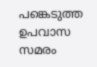പങ്കെടുത്ത ഉപവാസ സമരം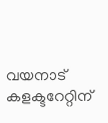വയനാട് കളക്ടറേറ്റിന്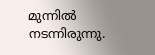മുന്നിൽ നടന്നിരുന്നു.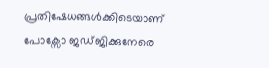പ്രതിഷേധങ്ങൾക്കിടെയാണ് പോക്സോ ജഡ്ജിക്കുനേരെ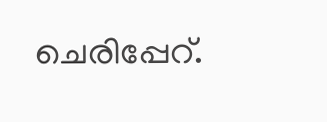ചെരിപ്പേറ്.